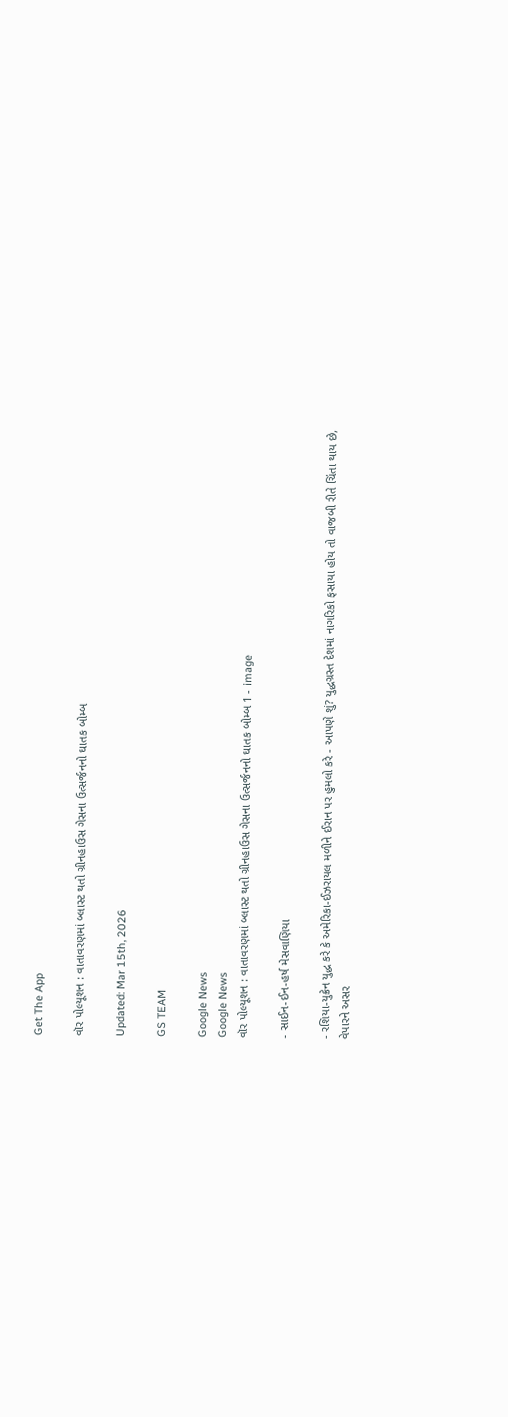Get The App

વૉર પોલ્યૂશન : વાતાવરણમાં બ્લાસ્ટ થતો ગ્રીનહાઉસ ગેસના ઉત્સર્જનનો ઘાતક બોમ્બ

Updated: Mar 15th, 2026

GS TEAM

Google News
Google News
વૉર પોલ્યૂશન : વાતાવરણમાં બ્લાસ્ટ થતો ગ્રીનહાઉસ ગેસના ઉત્સર્જનનો ઘાતક બોમ્બ 1 - image

- સાઈન-ઈન-હર્ષ મેસવાણિયા

- રશિયા-યુક્રેન યુદ્ધ કરે કે અમેરિકા-ઈઝરાયલ મળીને ઈરાન પર હુમલો કરે - આપણે શું? યુદ્ધગ્રસ્ત દેશમાં નાગરિકો ફસાયા હોય તો વાજબી રીતે ચિંતા થાય છે, વેપારને અસર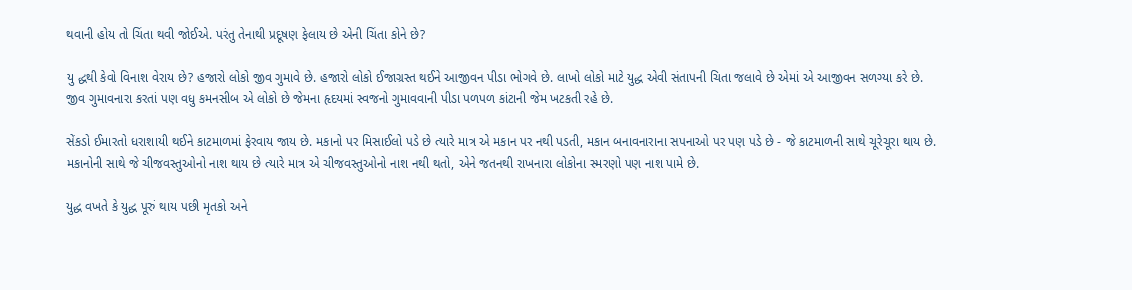થવાની હોય તો ચિંતા થવી જોઈએ. પરંતુ તેનાથી પ્રદૂષણ ફેલાય છે એની ચિંતા કોને છે?

યુ દ્ધથી કેવો વિનાશ વેરાય છે? હજારો લોકો જીવ ગુમાવે છે. હજારો લોકો ઈજાગ્રસ્ત થઈને આજીવન પીડા ભોગવે છે. લાખો લોકો માટે યુદ્ધ એવી સંતાપની ચિતા જલાવે છે એમાં એ આજીવન સળગ્યા કરે છે. જીવ ગુમાવનારા કરતાં પણ વધુ કમનસીબ એ લોકો છે જેમના હૃદયમાં સ્વજનો ગુમાવવાની પીડા પળપળ કાંટાની જેમ ખટકતી રહે છે.

સેંકડો ઈમારતો ધરાશાયી થઈને કાટમાળમાં ફેરવાય જાય છે. મકાનો પર મિસાઈલો પડે છે ત્યારે માત્ર એ મકાન પર નથી પડતી, મકાન બનાવનારાના સપનાઓ પર પણ પડે છે - જે કાટમાળની સાથે ચૂરેચૂરા થાય છે. મકાનોની સાથે જે ચીજવસ્તુઓનો નાશ થાય છે ત્યારે માત્ર એ ચીજવસ્તુઓનો નાશ નથી થતો, એને જતનથી રાખનારા લોકોના સ્મરણો પણ નાશ પામે છે.

યુદ્ધ વખતે કે યુદ્ધ પૂરું થાય પછી મૃતકો અને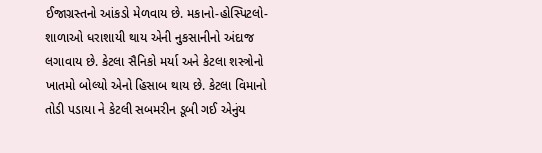ઈજાગ્રસ્તનો આંકડો મેળવાય છે. મકાનો-હોસ્પિટલો-શાળાઓ ધરાશાયી થાય એની નુકસાનીનો અંદાજ લગાવાય છે. કેટલા સૈનિકો મર્યા અને કેટલા શસ્ત્રોનો ખાતમો બોલ્યો એનો હિસાબ થાય છે. કેટલા વિમાનો તોડી પડાયા ને કેટલી સબમરીન ડૂબી ગઈ એનુંય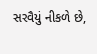સરવૈયું નીકળે છે,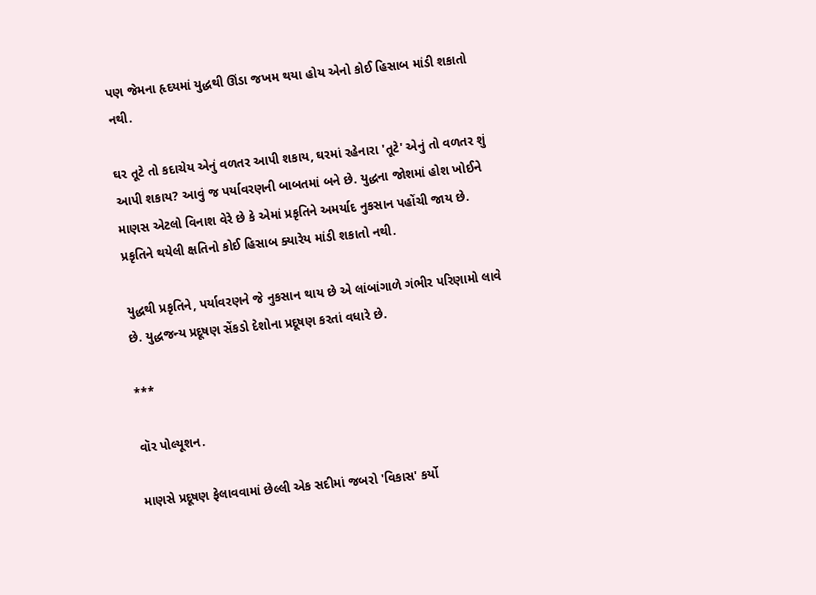પણ જેમના હૃદયમાં યુદ્ધથી ઊંડા જખમ થયા હોય એનો કોઈ હિસાબ માંડી શકાતો નથી.

ઘર તૂટે તો કદાચેય એનું વળતર આપી શકાય, ઘરમાં રહેનારા 'તૂટે' એનું તો વળતર શું આપી શકાય? આવું જ પર્યાવરણની બાબતમાં બને છે. યુદ્ધના જોશમાં હોશ ખોઈને માણસ એટલો વિનાશ વેરે છે કે એમાં પ્રકૃતિને અમર્યાદ નુકસાન પહોંચી જાય છે. પ્રકૃતિને થયેલી ક્ષતિનો કોઈ હિસાબ ક્યારેય માંડી શકાતો નથી.

યુદ્ધથી પ્રકૃતિને, પર્યાવરણને જે નુકસાન થાય છે એ લાંબાંગાળે ગંભીર પરિણામો લાવે છે. યુદ્ધજન્ય પ્રદૂષણ સેંકડો દેશોના પ્રદૂષણ કરતાં વધારે છે.

***

વૉર પોલ્યૂશન.

માણસે પ્રદૂષણ ફેલાવવામાં છેલ્લી એક સદીમાં જબરો 'વિકાસ' કર્યો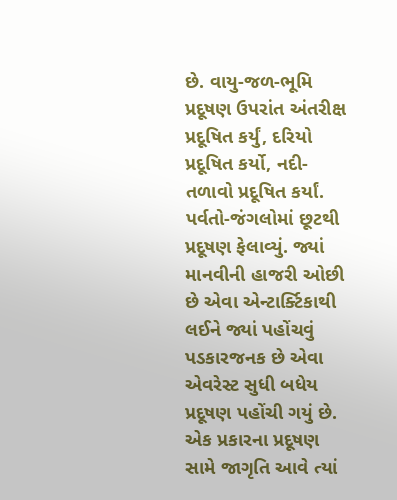છે. વાયુ-જળ-ભૂમિ પ્રદૂષણ ઉપરાંત અંતરીક્ષ પ્રદૂષિત કર્યું, દરિયો પ્રદૂષિત કર્યો, નદી-તળાવો પ્રદૂષિત કર્યાં. પર્વતો-જંગલોમાં છૂટથી પ્રદૂષણ ફેલાવ્યું. જ્યાં માનવીની હાજરી ઓછી છે એવા એન્ટાર્ક્ટિકાથી લઈને જ્યાં પહોંચવું પડકારજનક છે એવા એવરેસ્ટ સુધી બધેય પ્રદૂષણ પહોંચી ગયું છે. એક પ્રકારના પ્રદૂષણ સામે જાગૃતિ આવે ત્યાં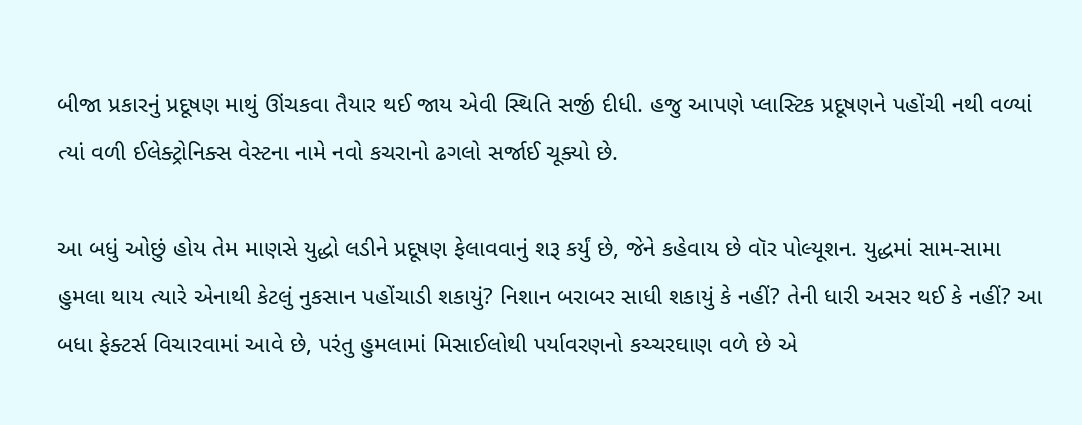બીજા પ્રકારનું પ્રદૂષણ માથું ઊંચકવા તૈયાર થઈ જાય એવી સ્થિતિ સર્જી દીધી. હજુ આપણે પ્લાસ્ટિક પ્રદૂષણને પહોંચી નથી વળ્યાં ત્યાં વળી ઈલેક્ટ્રોનિક્સ વેસ્ટના નામે નવો કચરાનો ઢગલો સર્જાઈ ચૂક્યો છે.

આ બધું ઓછું હોય તેમ માણસે યુદ્ધો લડીને પ્રદૂષણ ફેલાવવાનું શરૂ કર્યું છે, જેને કહેવાય છે વૉર પોલ્યૂશન. યુદ્ધમાં સામ-સામા હુમલા થાય ત્યારે એનાથી કેટલું નુકસાન પહોંચાડી શકાયું? નિશાન બરાબર સાધી શકાયું કે નહીં? તેની ધારી અસર થઈ કે નહીં? આ બધા ફેક્ટર્સ વિચારવામાં આવે છે, પરંતુ હુમલામાં મિસાઈલોથી પર્યાવરણનો કચ્ચરઘાણ વળે છે એ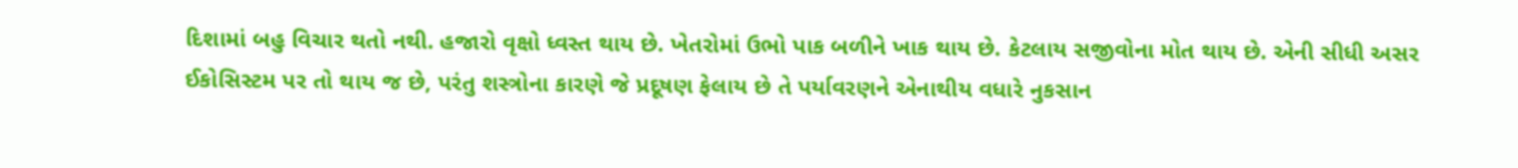દિશામાં બહુ વિચાર થતો નથી. હજારો વૃક્ષો ધ્વસ્ત થાય છે. ખેતરોમાં ઉભો પાક બળીને ખાક થાય છે. કેટલાય સજીવોના મોત થાય છે. એની સીધી અસર ઈકોસિસ્ટમ પર તો થાય જ છે, પરંતુ શસ્ત્રોના કારણે જે પ્રદૂષણ ફેલાય છે તે પર્યાવરણને એનાથીય વધારે નુકસાન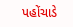પહોંચાડે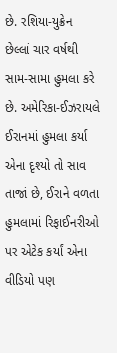છે. રશિયા-યુક્રેન છેલ્લાં ચાર વર્ષથી સામ-સામા હુમલા કરે છે. અમેરિકા-ઈઝરાયલે ઈરાનમાં હુમલા કર્યા એના દૃશ્યો તો સાવ તાજાં છે, ઈરાને વળતા હુમલામાં રિફાઈનરીઓ પર એટેક કર્યાં એના વીડિયો પણ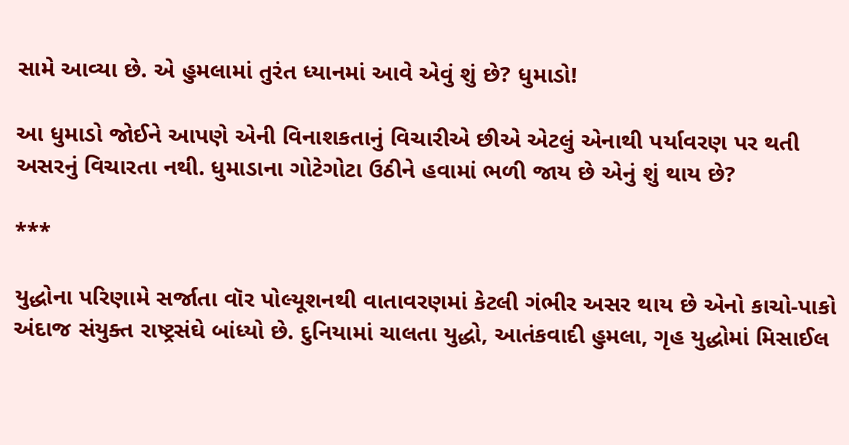સામે આવ્યા છે. એ હુમલામાં તુરંત ધ્યાનમાં આવે એવું શું છે? ધુમાડો!

આ ધુમાડો જોઈને આપણે એની વિનાશકતાનું વિચારીએ છીએ એટલું એનાથી પર્યાવરણ પર થતી અસરનું વિચારતા નથી. ધુમાડાના ગોટેગોટા ઉઠીને હવામાં ભળી જાય છે એનું શું થાય છે?

***

યુદ્ધોના પરિણામે સર્જાતા વૉર પોલ્યૂશનથી વાતાવરણમાં કેટલી ગંભીર અસર થાય છે એનો કાચો-પાકો અંદાજ સંયુક્ત રાષ્ટ્રસંઘે બાંધ્યો છે. દુનિયામાં ચાલતા યુદ્ધો, આતંકવાદી હુમલા, ગૃહ યુદ્ધોમાં મિસાઈલ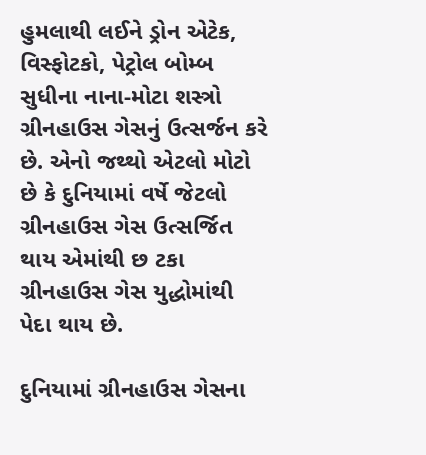હુમલાથી લઈને ડ્રોન એટેક, વિસ્ફોટકો, પેટ્રોલ બોમ્બ સુધીના નાના-મોટા શસ્ત્રો ગ્રીનહાઉસ ગેસનું ઉત્સર્જન કરે છે. એનો જથ્થો એટલો મોટો છે કે દુનિયામાં વર્ષે જેટલો ગ્રીનહાઉસ ગેસ ઉત્સર્જિત થાય એમાંથી છ ટકા ગ્રીનહાઉસ ગેસ યુદ્ધોમાંથી પેદા થાય છે.

દુનિયામાં ગ્રીનહાઉસ ગેસના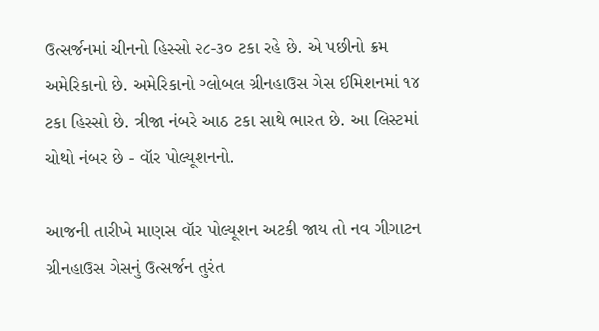ઉત્સર્જનમાં ચીનનો હિસ્સો ૨૮-૩૦ ટકા રહે છે. એ પછીનો ક્રમ અમેરિકાનો છે. અમેરિકાનો ગ્લોબલ ગ્રીનહાઉસ ગેસ ઈમિશનમાં ૧૪ ટકા હિસ્સો છે. ત્રીજા નંબરે આઠ ટકા સાથે ભારત છે. આ લિસ્ટમાં ચોથો નંબર છે - વૉર પોલ્યૂશનનો.

આજની તારીખે માણસ વૉર પોલ્યૂશન અટકી જાય તો નવ ગીગાટન ગ્રીનહાઉસ ગેસનું ઉત્સર્જન તુરંત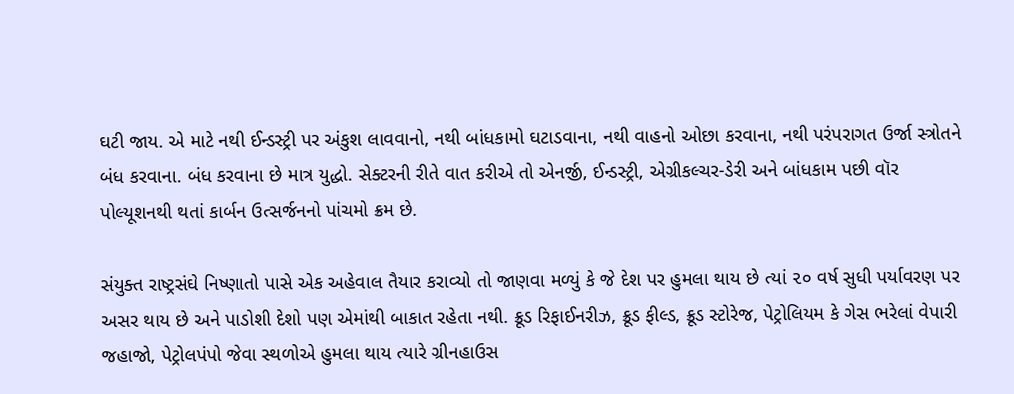ઘટી જાય. એ માટે નથી ઈન્ડસ્ટ્રી પર અંકુશ લાવવાનો, નથી બાંધકામો ઘટાડવાના, નથી વાહનો ઓછા કરવાના, નથી પરંપરાગત ઉર્જા સ્ત્રોતને બંધ કરવાના. બંધ કરવાના છે માત્ર યુદ્ધો. સેક્ટરની રીતે વાત કરીએ તો એનર્જી, ઈન્ડસ્ટ્રી, એગ્રીકલ્ચર-ડેરી અને બાંધકામ પછી વૉર પોલ્યૂશનથી થતાં કાર્બન ઉત્સર્જનનો પાંચમો ક્રમ છે.

સંયુક્ત રાષ્ટ્રસંઘે નિષ્ણાતો પાસે એક અહેવાલ તૈયાર કરાવ્યો તો જાણવા મળ્યું કે જે દેશ પર હુમલા થાય છે ત્યાં ૨૦ વર્ષ સુધી પર્યાવરણ પર અસર થાય છે અને પાડોશી દેશો પણ એમાંથી બાકાત રહેતા નથી. ક્રૂડ રિફાઈનરીઝ, ક્રૂડ ફીલ્ડ, ક્રૂડ સ્ટોરેજ, પેટ્રોલિયમ કે ગેસ ભરેલાં વેપારી જહાજો, પેટ્રોલપંપો જેવા સ્થળોએ હુમલા થાય ત્યારે ગ્રીનહાઉસ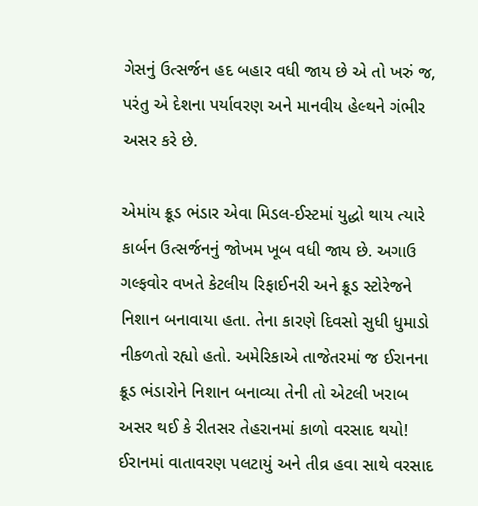ગેસનું ઉત્સર્જન હદ બહાર વધી જાય છે એ તો ખરું જ, પરંતુ એ દેશના પર્યાવરણ અને માનવીય હેલ્થને ગંભીર અસર કરે છે.

એમાંય ક્રૂડ ભંડાર એવા મિડલ-ઈસ્ટમાં યુદ્ધો થાય ત્યારે કાર્બન ઉત્સર્જનનું જોખમ ખૂબ વધી જાય છે. અગાઉ ગલ્ફવોર વખતે કેટલીય રિફાઈનરી અને ક્રૂડ સ્ટોરેજને નિશાન બનાવાયા હતા. તેના કારણે દિવસો સુધી ધુમાડો નીકળતો રહ્યો હતો. અમેરિકાએ તાજેતરમાં જ ઈરાનના ક્રૂડ ભંડારોને નિશાન બનાવ્યા તેની તો એટલી ખરાબ અસર થઈ કે રીતસર તેહરાનમાં કાળો વરસાદ થયો! ઈરાનમાં વાતાવરણ પલટાયું અને તીવ્ર હવા સાથે વરસાદ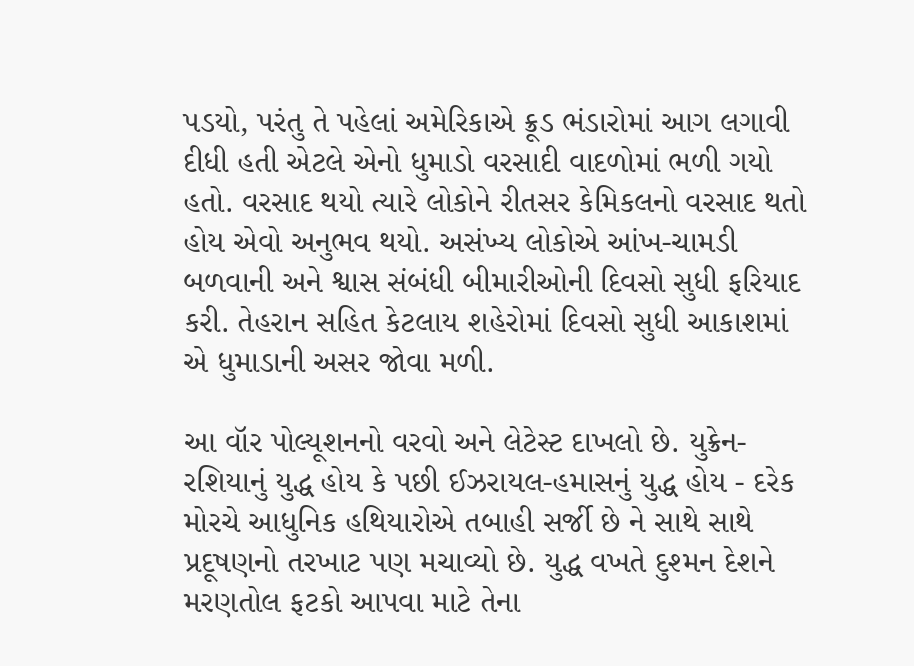પડયો, પરંતુ તે પહેલાં અમેરિકાએ ક્રૂડ ભંડારોમાં આગ લગાવી દીધી હતી એટલે એનો ધુમાડો વરસાદી વાદળોમાં ભળી ગયો હતો. વરસાદ થયો ત્યારે લોકોને રીતસર કેમિકલનો વરસાદ થતો હોય એવો અનુભવ થયો. અસંખ્ય લોકોએ આંખ-ચામડી બળવાની અને શ્વાસ સંબંધી બીમારીઓની દિવસો સુધી ફરિયાદ કરી. તેહરાન સહિત કેટલાય શહેરોમાં દિવસો સુધી આકાશમાં એ ધુમાડાની અસર જોવા મળી.

આ વૉર પોલ્યૂશનનો વરવો અને લેટેસ્ટ દાખલો છે. યુક્રેન-રશિયાનું યુદ્ધ હોય કે પછી ઈઝરાયલ-હમાસનું યુદ્ધ હોય - દરેક મોરચે આધુનિક હથિયારોએ તબાહી સર્જી છે ને સાથે સાથે પ્રદૂષણનો તરખાટ પણ મચાવ્યો છે. યુદ્ધ વખતે દુશ્મન દેશને મરણતોલ ફટકો આપવા માટે તેના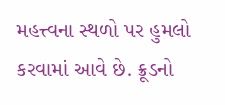મહત્ત્વના સ્થળો પર હુમલો કરવામાં આવે છે. ક્રૂડનો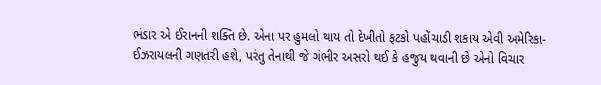ભંડાર એ ઈરાનની શક્તિ છે. એના પર હુમલો થાય તો દેખીતો ફટકો પહોંચાડી શકાય એવી અમેરિકા-ઈઝરાયલની ગણતરી હશે, પરંતુ તેનાથી જે ગંભીર અસરો થઈ કે હજુય થવાની છે એનો વિચાર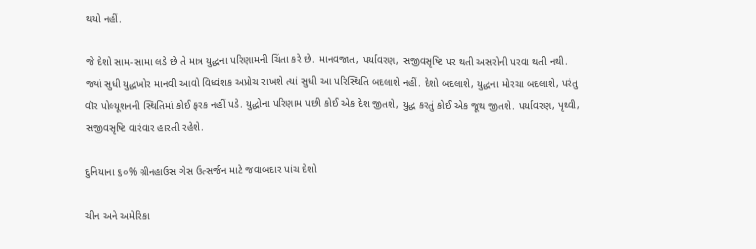થયો નહીં.

જે દેશો સામ-સામા લડે છે તે માત્ર યુદ્ધના પરિણામની ચિંતા કરે છે. માનવજાત, પર્યાવરણ, સજીવસૃષ્ટિ પર થતી અસરોની પરવા થતી નથી. જ્યાં સુધી યુદ્ધખોર માનવી આવો વિધ્વંશક અપ્રોચ રાખશે ત્યાં સુધી આ પરિસ્થિતિ બદલાશે નહીં. દેશો બદલાશે, યુદ્ધના મોરચા બદલાશે, પરંતુ વૉર પોલ્યૂશનની સ્થિતિમાં કોઈ ફરક નહીં પડે. યુદ્ધોના પરિણામ પછી કોઈ એક દેશ જીતશે, યુદ્ધ કરતું કોઈ એક જૂથ જીતશે. પર્યાવરણ, પૃથ્વી, સજીવસૃષ્ટિ વારંવાર હારતી રહેશે.

દુનિયાના ૬૦% ગ્રીનહાઉસ ગેસ ઉત્સર્જન માટે જવાબદાર પાંચ દેશો

ચીન અને અમેરિકા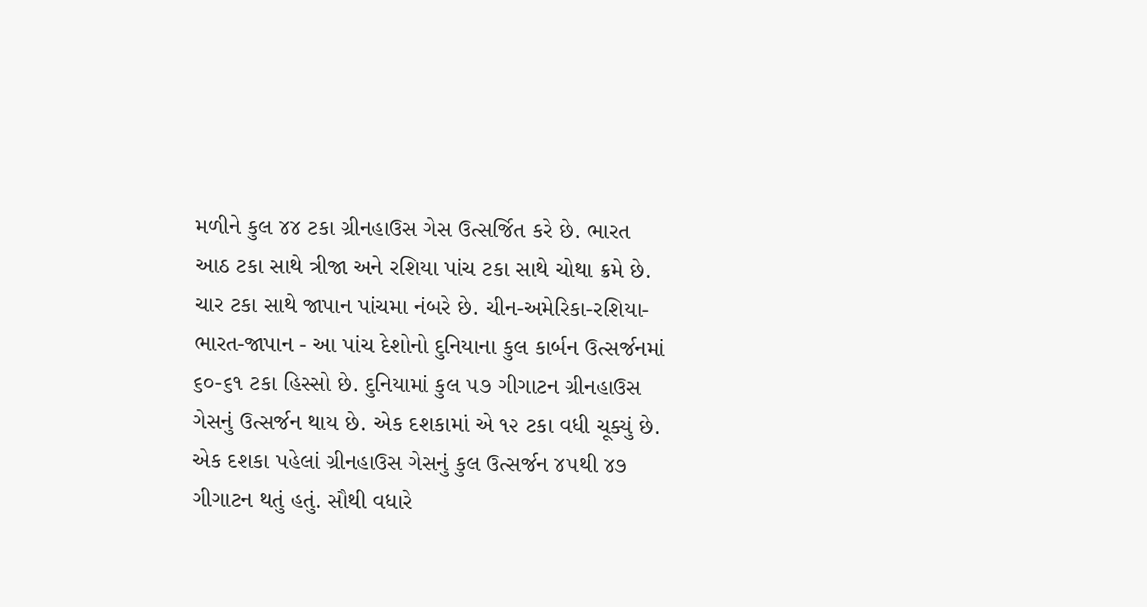મળીને કુલ ૪૪ ટકા ગ્રીનહાઉસ ગેસ ઉત્સર્જિત કરે છે. ભારત આઠ ટકા સાથે ત્રીજા અને રશિયા પાંચ ટકા સાથે ચોથા ક્રમે છે. ચાર ટકા સાથે જાપાન પાંચમા નંબરે છે. ચીન-અમેરિકા-રશિયા-ભારત-જાપાન - આ પાંચ દેશોનો દુનિયાના કુલ કાર્બન ઉત્સર્જનમાં ૬૦-૬૧ ટકા હિસ્સો છે. દુનિયામાં કુલ ૫૭ ગીગાટન ગ્રીનહાઉસ ગેસનું ઉત્સર્જન થાય છે. એક દશકામાં એ ૧૨ ટકા વધી ચૂક્યું છે. એક દશકા પહેલાં ગ્રીનહાઉસ ગેસનું કુલ ઉત્સર્જન ૪૫થી ૪૭ ગીગાટન થતું હતું. સૌથી વધારે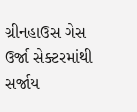ગ્રીનહાઉસ ગેસ ઉર્જા સેક્ટરમાંથી સર્જાય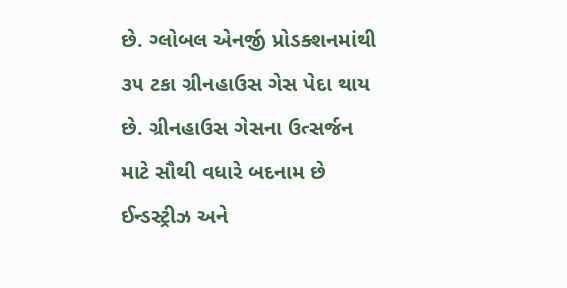છે. ગ્લોબલ એનર્જી પ્રોડક્શનમાંથી ૩૫ ટકા ગ્રીનહાઉસ ગેસ પેદા થાય છે. ગ્રીનહાઉસ ગેસના ઉત્સર્જન માટે સૌથી વધારે બદનામ છે ઈન્ડસ્ટ્રીઝ અને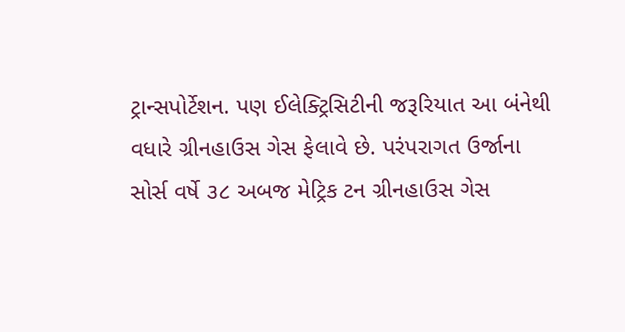ટ્રાન્સપોર્ટેશન. પણ ઈલેક્ટ્રિસિટીની જરૂરિયાત આ બંનેથી વધારે ગ્રીનહાઉસ ગેસ ફેલાવે છે. પરંપરાગત ઉર્જાના સોર્સ વર્ષે ૩૮ અબજ મેટ્રિક ટન ગ્રીનહાઉસ ગેસ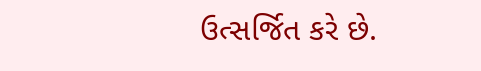ઉત્સર્જિત કરે છે.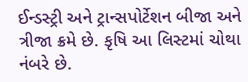ઈન્ડસ્ટ્રી અને ટ્રાન્સપોર્ટેશન બીજા અને ત્રીજા ક્રમે છે. કૃષિ આ લિસ્ટમાં ચોથા નંબરે છે.